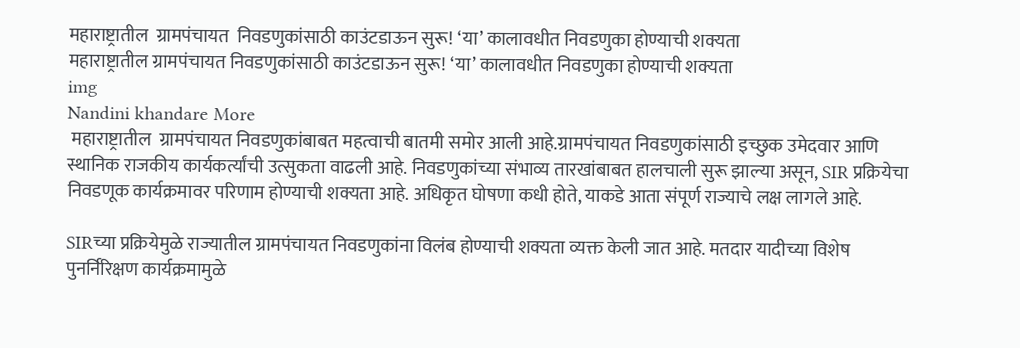महाराष्ट्रातील  ग्रामपंचायत  निवडणुकांसाठी काउंटडाऊन सुरू! ‘या’ कालावधीत निवडणुका होण्याची शक्यता
महाराष्ट्रातील ग्रामपंचायत निवडणुकांसाठी काउंटडाऊन सुरू! ‘या’ कालावधीत निवडणुका होण्याची शक्यता
img
Nandini khandare More
 महाराष्ट्रातील  ग्रामपंचायत निवडणुकांबाबत महत्वाची बातमी समोर आली आहे.ग्रामपंचायत निवडणुकांसाठी इच्छुक उमेदवार आणि स्थानिक राजकीय कार्यकर्त्यांची उत्सुकता वाढली आहे. निवडणुकांच्या संभाव्य तारखांबाबत हालचाली सुरू झाल्या असून, SIR प्रक्रियेचा निवडणूक कार्यक्रमावर परिणाम होण्याची शक्यता आहे. अधिकृत घोषणा कधी होते, याकडे आता संपूर्ण राज्याचे लक्ष लागले आहे.

SIRच्या प्रक्रियेमुळे राज्यातील ग्रामपंचायत निवडणुकांना विलंब होण्याची शक्यता व्यक्त केली जात आहे. मतदार यादीच्या विशेष पुनर्निरिक्षण कार्यक्रमामुळे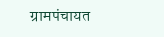ग्रामपंचायत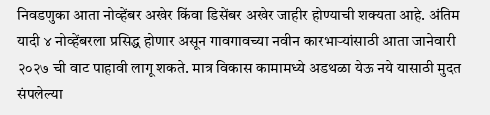निवडणुका आता नोव्हेंबर अखेर किंवा डिसेंबर अखेर जाहीर होण्याची शक्यता आहे. अंतिम यादी ४ नोव्हेंबरला प्रसिद्ध होणार असून गावगावच्या नवीन कारभाऱ्यांसाठी आता जानेवारी २०२७ ची वाट पाहावी लागू शकते. मात्र विकास कामामध्ये अडथळा येऊ नये यासाठी मुदत संपलेल्या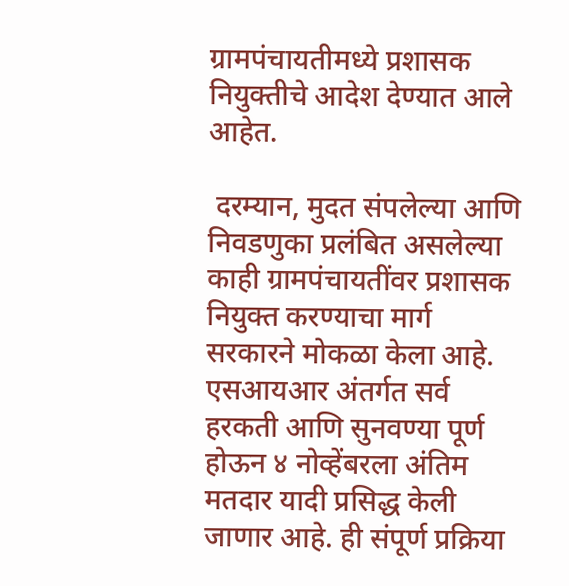ग्रामपंचायतीमध्ये प्रशासक नियुक्तीचे आदेश देण्यात आले आहेत.

 दरम्यान, मुदत संपलेल्या आणि निवडणुका प्रलंबित असलेल्या काही ग्रामपंचायतींवर प्रशासक नियुक्त करण्याचा मार्ग सरकारने मोकळा केला आहे. एसआयआर अंतर्गत सर्व हरकती आणि सुनवण्या पूर्ण होऊन ४ नोव्हेंबरला अंतिम मतदार यादी प्रसिद्ध केली जाणार आहे. ही संपूर्ण प्रक्रिया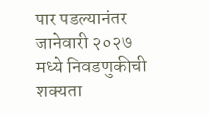पार पडल्यानंतर जानेवारी २०२७ मध्ये निवडणुकीची शक्यता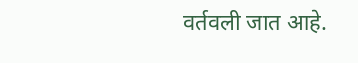वर्तवली जात आहे.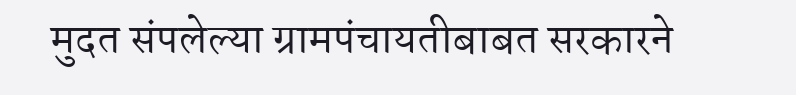मुदत संपलेल्या ग्रामपंचायतीबाबत सरकारने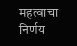महत्वाचा निर्णय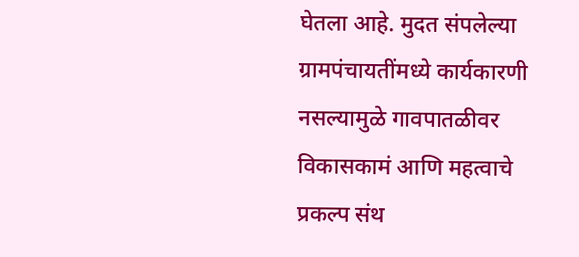घेतला आहे. मुदत संपलेल्या ग्रामपंचायतींमध्ये कार्यकारणी नसल्यामुळे गावपातळीवर विकासकामं आणि महत्वाचे प्रकल्प संथ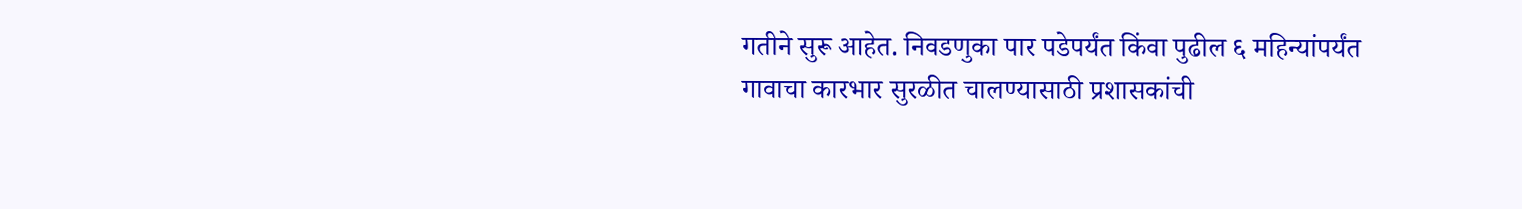गतीने सुरू आहेत. निवडणुका पार पडेपर्यंत किंवा पुढील ६ महिन्यांपर्यंत गावाचा कारभार सुरळीत चालण्यासाठी प्रशासकांची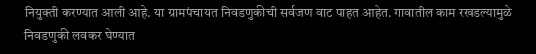नियुक्ती करण्यात आली आहे. या ग्रामपंचायत निवडणुकीची सर्वजण वाट पाहत आहेत. गावातील काम रखडल्यामुळे निवडणुकी लवकर घेण्यात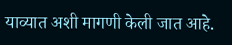याव्यात अशी मागणी केली जात आहे.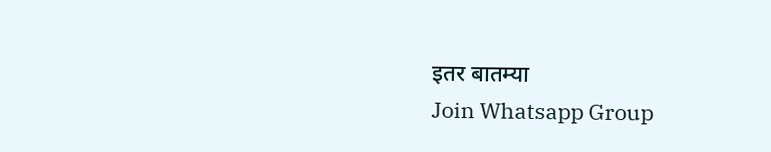इतर बातम्या
Join Whatsapp Group